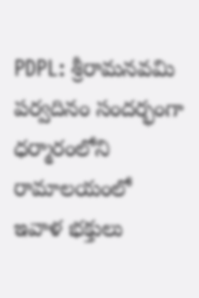PDPL: శ్రీరామనవమి పర్వదినం సందర్భంగా ధర్మారంలోని రామాలయంలో ఇవాళ భక్తులు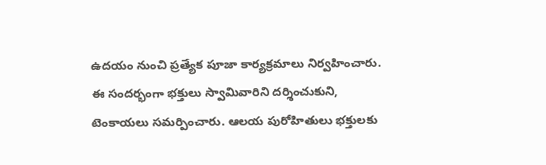ఉదయం నుంచి ప్రత్యేక పూజా కార్యక్రమాలు నిర్వహించారు. ఈ సందర్భంగా భక్తులు స్వామివారిని దర్శించుకుని, టెంకాయలు సమర్పించారు. ఆలయ పురోహితులు భక్తులకు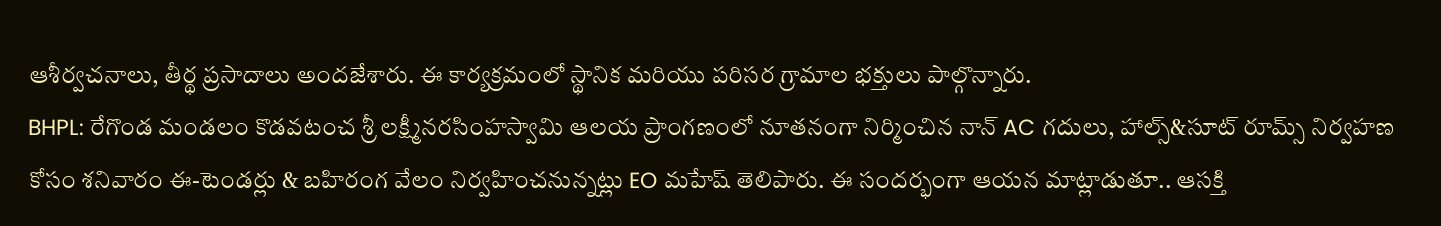ఆశీర్వచనాలు, తీర్థ ప్రసాదాలు అందజేశారు. ఈ కార్యక్రమంలో స్థానిక మరియు పరిసర గ్రామాల భక్తులు పాల్గొన్నారు.
BHPL: రేగొండ మండలం కొడవటంచ శ్రీ లక్ష్మీనరసింహస్వామి ఆలయ ప్రాంగణంలో నూతనంగా నిర్మించిన నాన్ AC గదులు, హాల్స్&సూట్ రూమ్స్ నిర్వహణ కోసం శనివారం ఈ-టెండర్లు & బహిరంగ వేలం నిర్వహించనున్నట్లు EO మహేష్ తెలిపారు. ఈ సందర్భంగా ఆయన మాట్లాడుతూ.. ఆసక్తి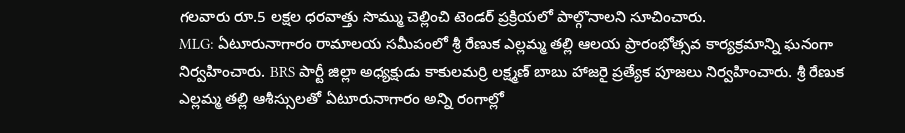గలవారు రూ.5 లక్షల ధరవాత్తు సొమ్ము చెల్లించి టెండర్ ప్రక్రియలో పాల్గొనాలని సూచించారు.
MLG: ఏటూరునాగారం రామాలయ సమీపంలో శ్రీ రేణుక ఎల్లమ్మ తల్లి ఆలయ ప్రారంభోత్సవ కార్యక్రమాన్ని ఘనంగా నిర్వహించారు. BRS పార్టీ జిల్లా అధ్యక్షుడు కాకులమర్రి లక్ష్మణ్ బాబు హాజరై ప్రత్యేక పూజలు నిర్వహించారు. శ్రీ రేణుక ఎల్లమ్మ తల్లి ఆశీస్సులతో ఏటూరునాగారం అన్ని రంగాల్లో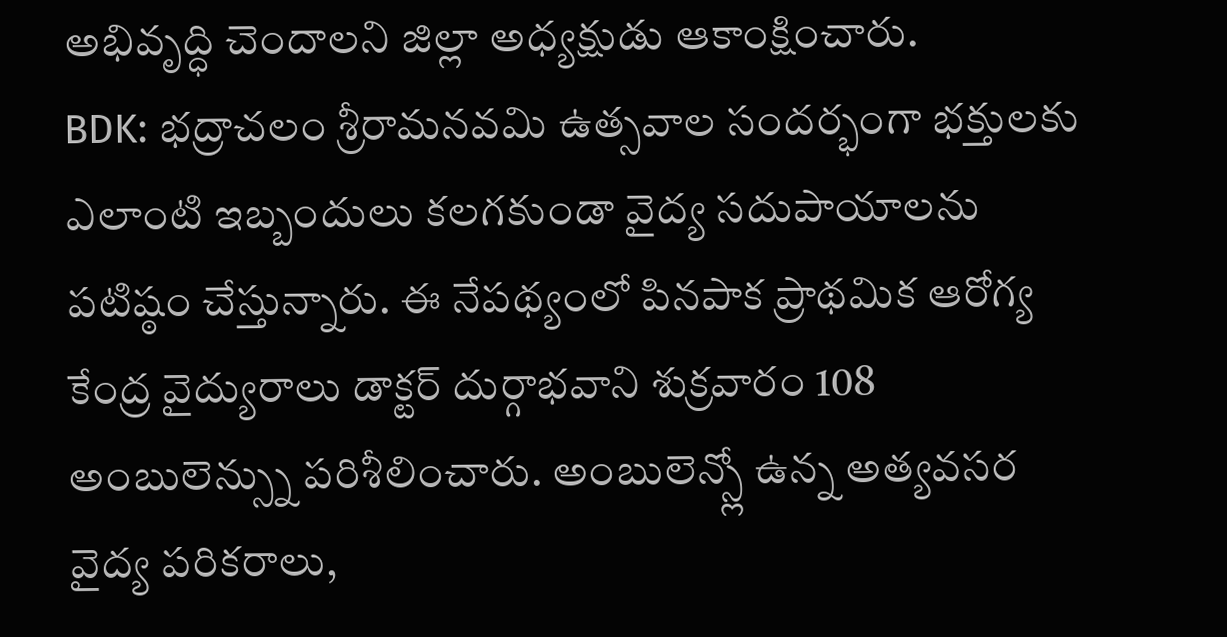అభివృద్ధి చెందాలని జిల్లా అధ్యక్షుడు ఆకాంక్షించారు.
BDK: భద్రాచలం శ్రీరామనవమి ఉత్సవాల సందర్భంగా భక్తులకు ఎలాంటి ఇబ్బందులు కలగకుండా వైద్య సదుపాయాలను పటిష్ఠం చేస్తున్నారు. ఈ నేపథ్యంలో పినపాక ప్రాథమిక ఆరోగ్య కేంద్ర వైద్యురాలు డాక్టర్ దుర్గాభవాని శుక్రవారం 108 అంబులెన్స్ను పరిశీలించారు. అంబులెన్స్లో ఉన్న అత్యవసర వైద్య పరికరాలు,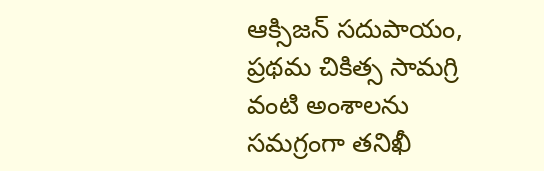ఆక్సిజన్ సదుపాయం, ప్రథమ చికిత్స సామగ్రి వంటి అంశాలను సమగ్రంగా తనిఖీ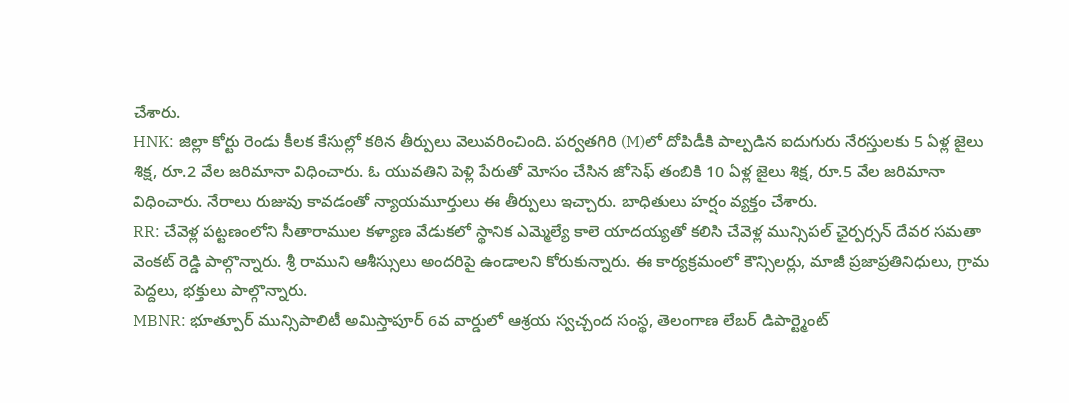చేశారు.
HNK: జిల్లా కోర్టు రెండు కీలక కేసుల్లో కఠిన తీర్పులు వెలువరించింది. పర్వతగిరి (M)లో దోపిడీకి పాల్పడిన ఐదుగురు నేరస్తులకు 5 ఏళ్ల జైలు శిక్ష, రూ.2 వేల జరిమానా విధించారు. ఓ యువతిని పెళ్లి పేరుతో మోసం చేసిన జోసెఫ్ తంబికి 10 ఏళ్ల జైలు శిక్ష, రూ.5 వేల జరిమానా విధించారు. నేరాలు రుజువు కావడంతో న్యాయమూర్తులు ఈ తీర్పులు ఇచ్చారు. బాధితులు హర్షం వ్యక్తం చేశారు.
RR: చేవెళ్ల పట్టణంలోని సీతారాముల కళ్యాణ వేడుకలో స్థానిక ఎమ్మెల్యే కాలె యాదయ్యతో కలిసి చేవెళ్ల మున్సిపల్ ఛైర్పర్సన్ దేవర సమతా వెంకట్ రెడ్డి పాల్గొన్నారు. శ్రీ రాముని ఆశీస్సులు అందరిపై ఉండాలని కోరుకున్నారు. ఈ కార్యక్రమంలో కౌన్సిలర్లు, మాజీ ప్రజాప్రతినిధులు, గ్రామ పెద్దలు, భక్తులు పాల్గొన్నారు.
MBNR: భూత్పూర్ మున్సిపాలిటీ అమిస్తాపూర్ 6వ వార్డులో ఆశ్రయ స్వచ్చంద సంస్థ, తెలంగాణ లేబర్ డిపార్ట్మెంట్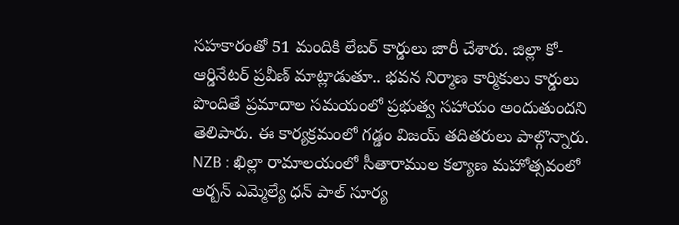సహకారంతో 51 మందికి లేబర్ కార్డులు జారీ చేశారు. జిల్లా కో-ఆర్డినేటర్ ప్రవీణ్ మాట్లాడుతూ.. భవన నిర్మాణ కార్మికులు కార్డులు పొందితే ప్రమాదాల సమయంలో ప్రభుత్వ సహాయం అందుతుందని తెలిపారు. ఈ కార్యక్రమంలో గడ్డం విజయ్ తదితరులు పాల్గొన్నారు.
NZB : ఖిల్లా రామాలయంలో సీతారాముల కల్యాణ మహోత్సవంలో అర్బన్ ఎమ్మెల్యే ధన్ పాల్ సూర్య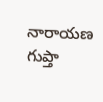నారాయణ గుప్తా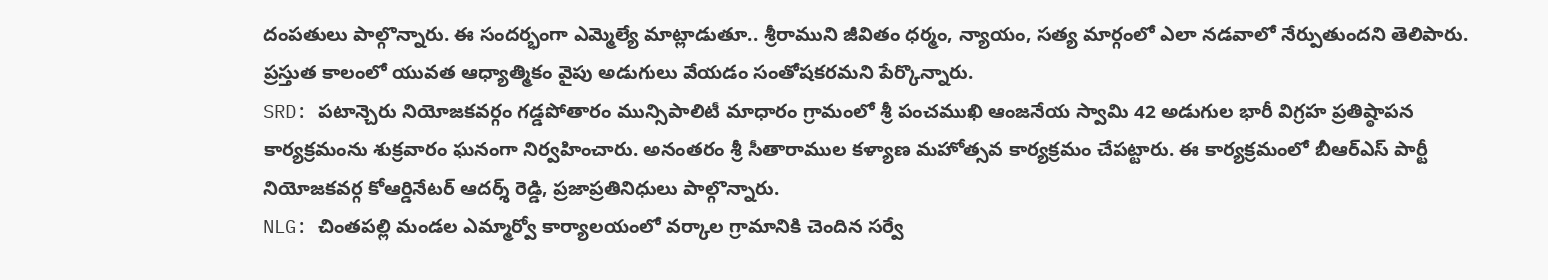దంపతులు పాల్గొన్నారు. ఈ సందర్భంగా ఎమ్మెల్యే మాట్లాడుతూ.. శ్రీరాముని జీవితం ధర్మం, న్యాయం, సత్య మార్గంలో ఎలా నడవాలో నేర్పుతుందని తెలిపారు. ప్రస్తుత కాలంలో యువత ఆధ్యాత్మికం వైపు అడుగులు వేయడం సంతోషకరమని పేర్కొన్నారు.
SRD: పటాన్చెరు నియోజకవర్గం గడ్డపోతారం మున్సిపాలిటీ మాధారం గ్రామంలో శ్రీ పంచముఖి ఆంజనేయ స్వామి 42 అడుగుల భారీ విగ్రహ ప్రతిష్ఠాపన కార్యక్రమంను శుక్రవారం ఘనంగా నిర్వహించారు. అనంతరం శ్రీ సీతారాముల కళ్యాణ మహోత్సవ కార్యక్రమం చేపట్టారు. ఈ కార్యక్రమంలో బీఆర్ఎస్ పార్టీ నియోజకవర్గ కోఆర్డినేటర్ ఆదర్శ్ రెడ్డి, ప్రజాప్రతినిధులు పాల్గొన్నారు.
NLG: చింతపల్లి మండల ఎమ్మార్వో కార్యాలయంలో వర్కాల గ్రామానికి చెందిన సర్వే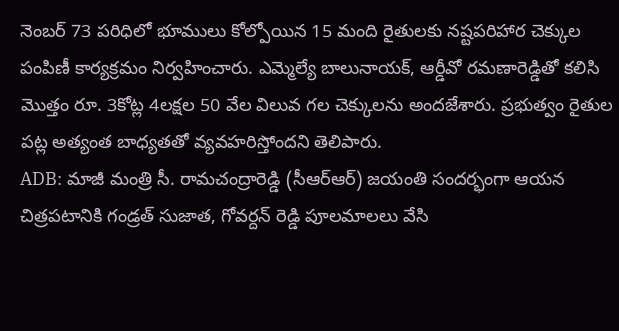నెంబర్ 73 పరిధిలో భూములు కోల్పోయిన 15 మంది రైతులకు నష్టపరిహార చెక్కుల పంపిణీ కార్యక్రమం నిర్వహించారు. ఎమ్మెల్యే బాలునాయక్, ఆర్డీవో రమణారెడ్డితో కలిసి మొత్తం రూ. 3కోట్ల 4లక్షల 50 వేల విలువ గల చెక్కులను అందజేశారు. ప్రభుత్వం రైతుల పట్ల అత్యంత బాధ్యతతో వ్యవహరిస్తోందని తెలిపారు.
ADB: మాజీ మంత్రి సీ. రామచంద్రారెడ్డి (సీఆర్ఆర్) జయంతి సందర్భంగా ఆయన చిత్రపటానికి గండ్రత్ సుజాత, గోవర్దన్ రెడ్డి పూలమాలలు వేసి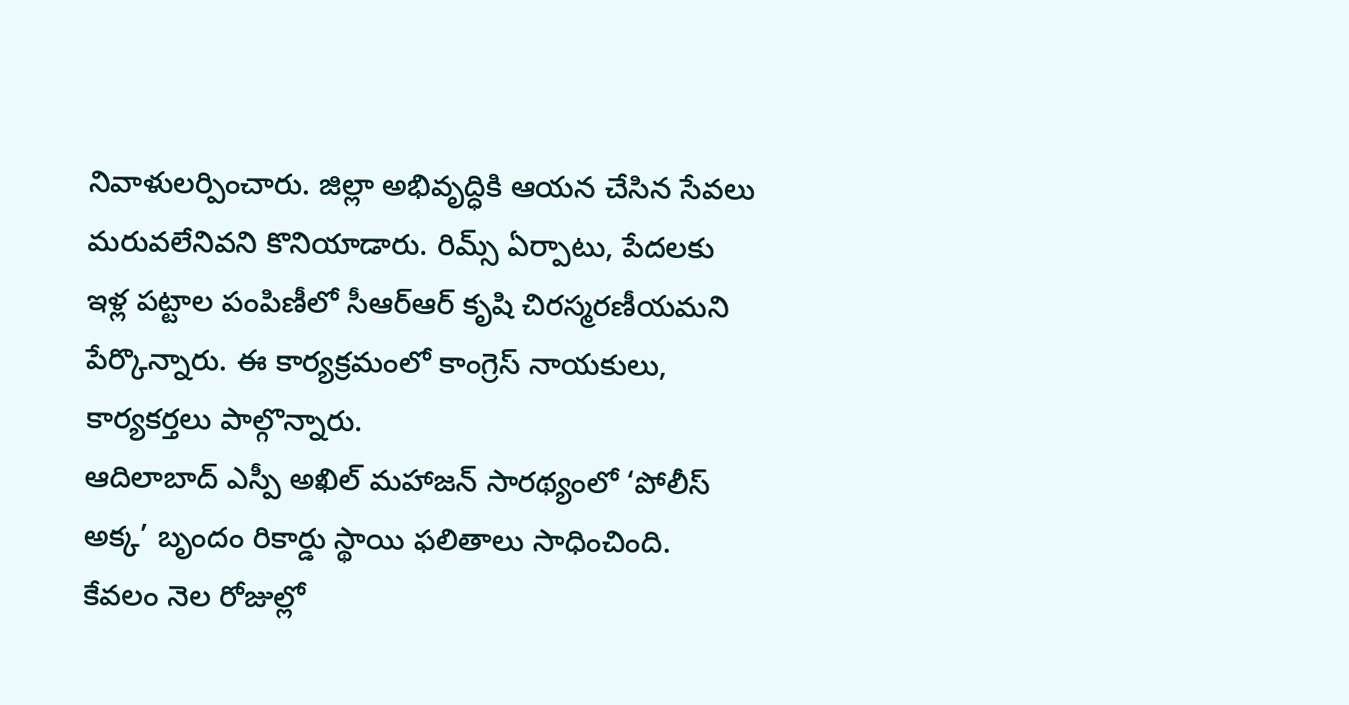నివాళులర్పించారు. జిల్లా అభివృద్ధికి ఆయన చేసిన సేవలు మరువలేనివని కొనియాడారు. రిమ్స్ ఏర్పాటు, పేదలకు ఇళ్ల పట్టాల పంపిణీలో సీఆర్ఆర్ కృషి చిరస్మరణీయమని పేర్కొన్నారు. ఈ కార్యక్రమంలో కాంగ్రెస్ నాయకులు, కార్యకర్తలు పాల్గొన్నారు.
ఆదిలాబాద్ ఎస్పీ అఖిల్ మహాజన్ సారథ్యంలో ‘పోలీస్ అక్క’ బృందం రికార్డు స్థాయి ఫలితాలు సాధించింది. కేవలం నెల రోజుల్లో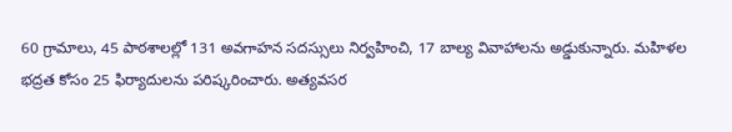60 గ్రామాలు, 45 పాఠశాలల్లో 131 అవగాహన సదస్సులు నిర్వహించి, 17 బాల్య వివాహాలను అడ్డుకున్నారు. మహిళల భద్రత కోసం 25 ఫిర్యాదులను పరిష్కరించారు. అత్యవసర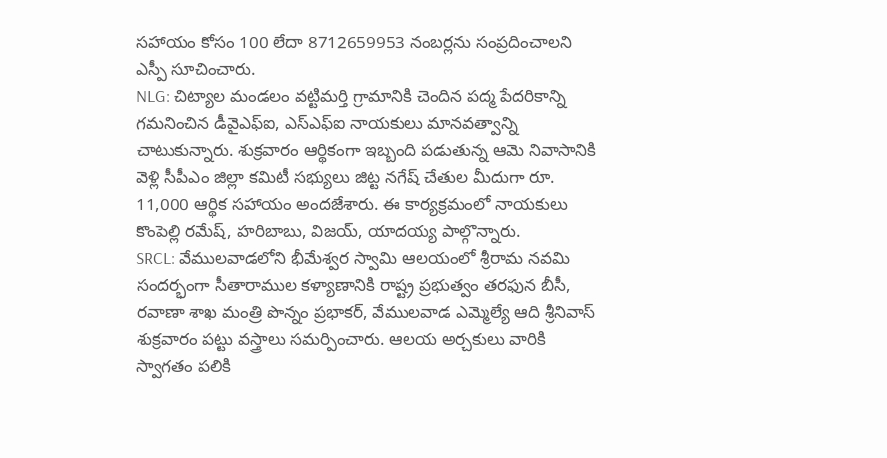సహాయం కోసం 100 లేదా 8712659953 నంబర్లను సంప్రదించాలని ఎస్పీ సూచించారు.
NLG: చిట్యాల మండలం వట్టిమర్తి గ్రామానికి చెందిన పద్మ పేదరికాన్ని గమనించిన డీవైఎఫ్ఐ, ఎస్ఎఫ్ఐ నాయకులు మానవత్వాన్ని చాటుకున్నారు. శుక్రవారం ఆర్థికంగా ఇబ్బంది పడుతున్న ఆమె నివాసానికి వెళ్లి సీపీఎం జిల్లా కమిటీ సభ్యులు జిట్ట నగేష్ చేతుల మీదుగా రూ. 11,000 ఆర్థిక సహాయం అందజేశారు. ఈ కార్యక్రమంలో నాయకులు కొంపెల్లి రమేష్, హరిబాబు, విజయ్, యాదయ్య పాల్గొన్నారు.
SRCL: వేములవాడలోని భీమేశ్వర స్వామి ఆలయంలో శ్రీరామ నవమి సందర్భంగా సీతారాముల కళ్యాణానికి రాష్ట్ర ప్రభుత్వం తరఫున బీసీ, రవాణా శాఖ మంత్రి పొన్నం ప్రభాకర్, వేములవాడ ఎమ్మెల్యే ఆది శ్రీనివాస్ శుక్రవారం పట్టు వస్త్రాలు సమర్పించారు. ఆలయ అర్చకులు వారికి స్వాగతం పలికి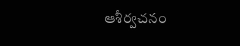ఆశీర్వచనం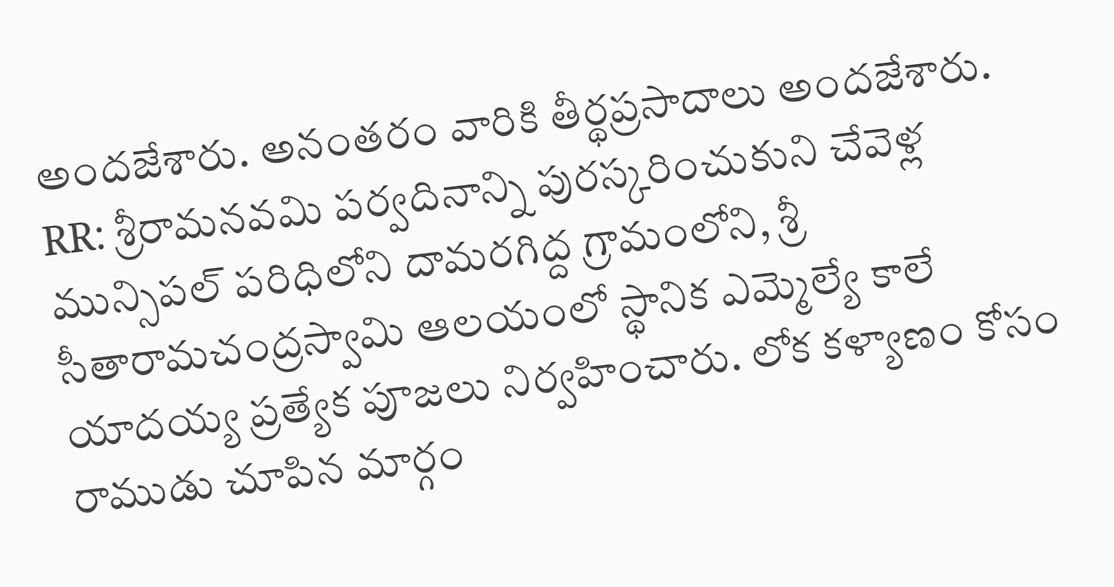అందజేశారు. అనంతరం వారికి తీర్థప్రసాదాలు అందజేశారు.
RR: శ్రీరామనవమి పర్వదినాన్ని పురస్కరించుకుని చేవెళ్ల మున్సిపల్ పరిధిలోని దామరగిద్ద గ్రామంలోని, శ్రీ సీతారామచంద్రస్వామి ఆలయంలో స్థానిక ఎమ్మెల్యే కాలే యాదయ్య ప్రత్యేక పూజలు నిర్వహించారు. లోక కళ్యాణం కోసం రాముడు చూపిన మార్గం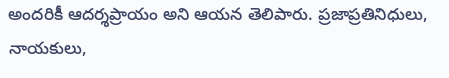అందరికీ ఆదర్శప్రాయం అని ఆయన తెలిపారు. ప్రజాప్రతినిధులు, నాయకులు,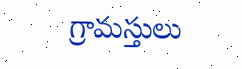గ్రామస్తులు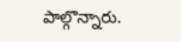పాల్గొన్నారు.